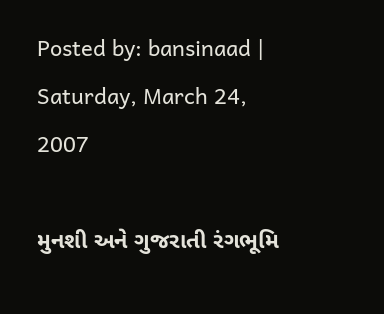Posted by: bansinaad | Saturday, March 24, 2007

મુનશી અને ગુજરાતી રંગભૂમિ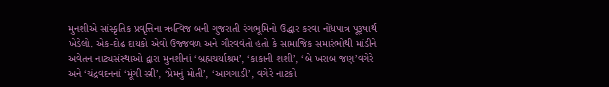મુનશીએ સાંસ્કૃતિક પ્રવૃત્તિના ઋત્વિજ બની ગુજરાતી રંગભૂમિનો ઉદ્ધાર કરવા નોંધપાત્ર પૂરૂષાર્થ ખેડેલો. એક-દોઢ દાયકો એવો ઉજ્જવળ અને ગૌરવવંતો હતો કે સામાજિક સમારંભોથી માંડીને અવેતન નાટ્યસંસ્થાઓ દ્વારા મુનશીનાં ‘બ્રહ્મચર્યાશ્રમ’, ‘કાકાની શશી’, ‘બે ખરાબ જણ’વગેરે અને ‘ચંદ્રવદનનાં ‘મૂંગી સ્ત્રી’, ‘પ્રેમનું મોતી’, ‘આગગાડી’, વગેરે નાટકો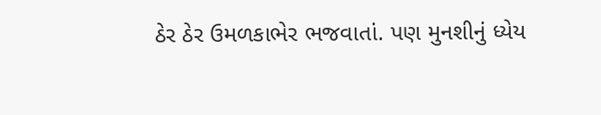ઠેર ઠેર ઉમળકાભેર ભજવાતાં. પણ મુનશીનું ધ્યેય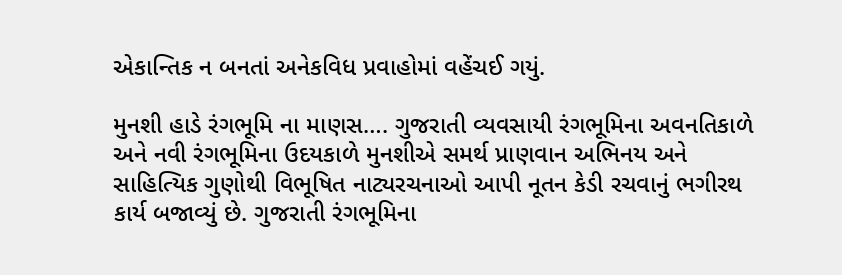એકાન્તિક ન બનતાં અનેકવિધ પ્રવાહોમાં વહેંચઈ ગયું.

મુનશી હાડે રંગભૂમિ ના માણસ…. ગુજરાતી વ્યવસાયી રંગભૂમિના અવનતિકાળે અને નવી રંગભૂમિના ઉદયકાળે મુનશીએ સમર્થ પ્રાણવાન અભિનય અને સાહિત્યિક ગુણોથી વિભૂષિત નાટ્યરચનાઓ આપી નૂતન કેડી રચવાનું ભગીરથ કાર્ય બજાવ્યું છે. ગુજરાતી રંગભૂમિના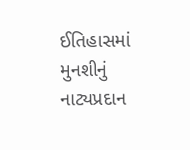ઈતિહાસમાં મુનશીનું નાટ્યપ્રદાન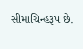સીમાચિન્હરૂપ છે.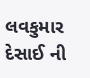લવકુમાર દેસાઈ ની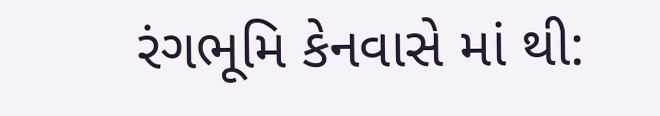રંગભૂમિ કેનવાસે માં થી: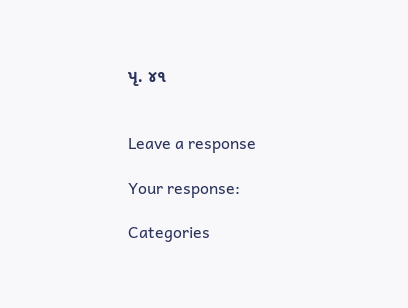પૃ. ૪૧


Leave a response

Your response:

Categories